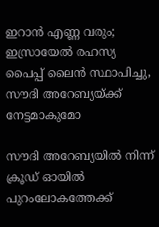ഇറാന്‍ എണ്ണ വരും; ഇസ്രായേല്‍ രഹസ്യ പൈപ്പ് ലൈന്‍ സ്ഥാപിച്ചു, സൗദി അറേബ്യയ്ക്ക് നേട്ടമാകുമോ

സൗദി അറേബ്യയില്‍ നിന്ന് ക്രൂഡ് ഓയില്‍ പുറംലോകത്തേക്ക്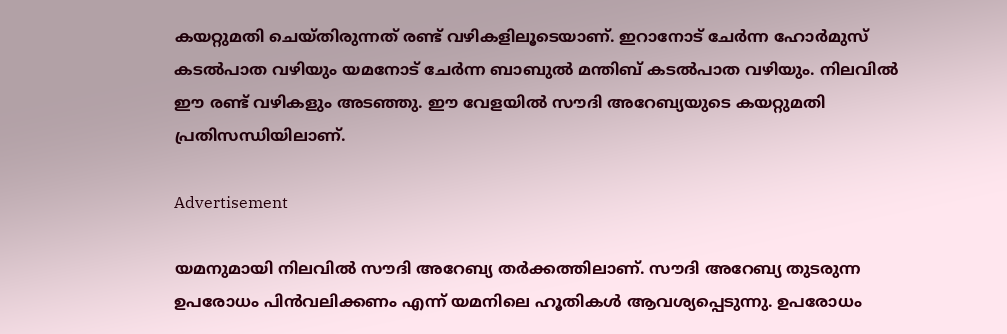കയറ്റുമതി ചെയ്തിരുന്നത് രണ്ട് വഴികളിലൂടെയാണ്. ഇറാനോട് ചേര്‍ന്ന ഹോര്‍മുസ് കടല്‍പാത വഴിയും യമനോട് ചേര്‍ന്ന ബാബുല്‍ മന്തിബ് കടല്‍പാത വഴിയും. നിലവില്‍ ഈ രണ്ട് വഴികളും അടഞ്ഞു. ഈ വേളയില്‍ സൗദി അറേബ്യയുടെ കയറ്റുമതി പ്രതിസന്ധിയിലാണ്.

Advertisement

യമനുമായി നിലവില്‍ സൗദി അറേബ്യ തര്‍ക്കത്തിലാണ്. സൗദി അറേബ്യ തുടരുന്ന ഉപരോധം പിന്‍വലിക്കണം എന്ന് യമനിലെ ഹൂതികള്‍ ആവശ്യപ്പെടുന്നു. ഉപരോധം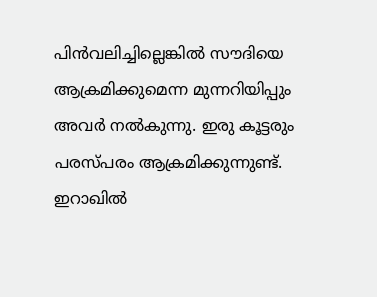പിന്‍വലിച്ചില്ലെങ്കില്‍ സൗദിയെ ആക്രമിക്കുമെന്ന മുന്നറിയിപ്പും അവര്‍ നല്‍കുന്നു. ഇരു കൂട്ടരും പരസ്പരം ആക്രമിക്കുന്നുണ്ട്. ഇറാഖില്‍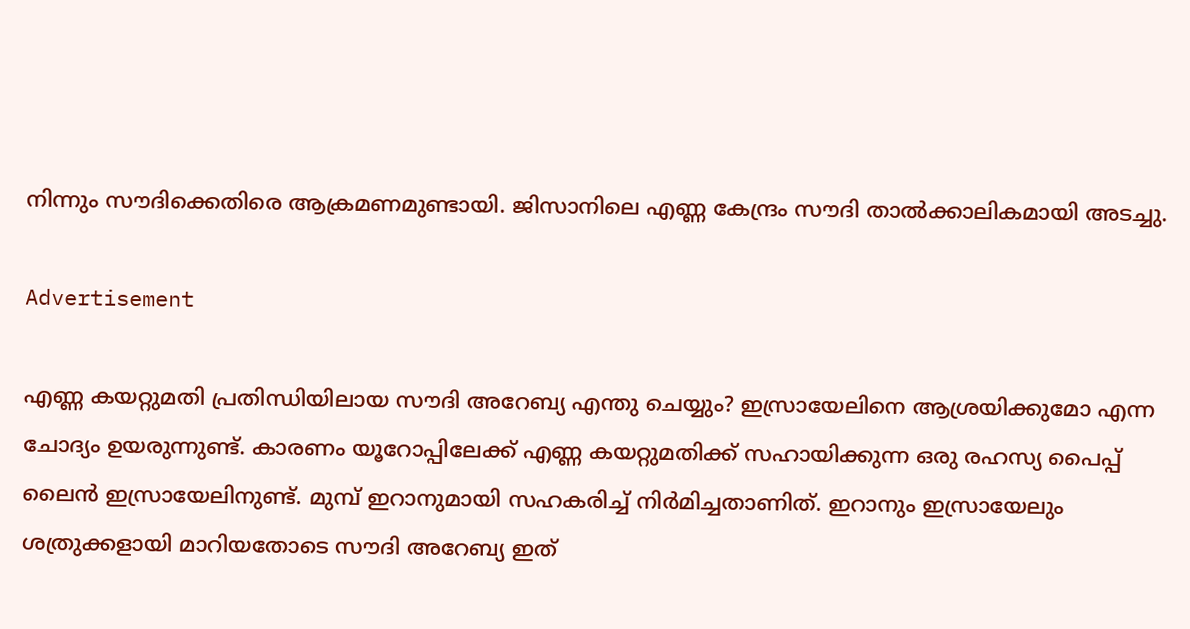നിന്നും സൗദിക്കെതിരെ ആക്രമണമുണ്ടായി. ജിസാനിലെ എണ്ണ കേന്ദ്രം സൗദി താല്‍ക്കാലികമായി അടച്ചു.

Advertisement

എണ്ണ കയറ്റുമതി പ്രതിന്ധിയിലായ സൗദി അറേബ്യ എന്തു ചെയ്യും? ഇസ്രായേലിനെ ആശ്രയിക്കുമോ എന്ന ചോദ്യം ഉയരുന്നുണ്ട്. കാരണം യൂറോപ്പിലേക്ക് എണ്ണ കയറ്റുമതിക്ക് സഹായിക്കുന്ന ഒരു രഹസ്യ പൈപ്പ് ലൈന്‍ ഇസ്രായേലിനുണ്ട്. മുമ്പ് ഇറാനുമായി സഹകരിച്ച് നിര്‍മിച്ചതാണിത്. ഇറാനും ഇസ്രായേലും ശത്രുക്കളായി മാറിയതോടെ സൗദി അറേബ്യ ഇത്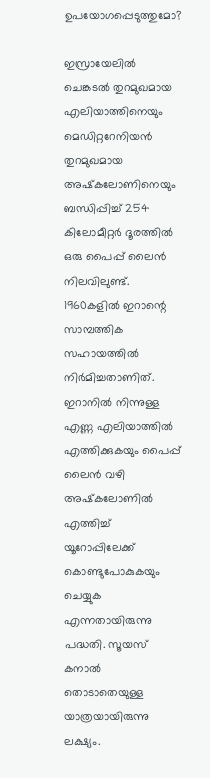ഉപയോഗപ്പെടുത്തുമോ?

ഇസ്രായേലില്‍ ചെങ്കടല്‍ തുറമുഖമായ എലിയാത്തിനെയും മെഡിറ്ററേനിയന്‍ തുറമുഖമായ അഷ്‌കലോണിനെയും ബന്ധിപ്പിച്ച് 254 കിലോമീറ്റര്‍ ദൂരത്തില്‍ ഒരു പൈപ്പ് ലൈന്‍ നിലവിലുണ്ട്. 1960കളില്‍ ഇറാന്റെ സാമ്പത്തിക സഹായത്തില്‍ നിര്‍മിച്ചതാണിത്. ഇറാനില്‍ നിന്നുള്ള എണ്ണ എലിയാത്തില്‍ എത്തിക്കുകയും പൈപ്പ് ലൈന്‍ വഴി അഷ്‌കലോണില്‍ എത്തിച്ച് യൂറോപ്പിലേക്ക് കൊണ്ടുപോകുകയും ചെയ്യുക എന്നതായിരുന്നു പദ്ധതി. സൂയസ് കനാല്‍ തൊടാതെയുള്ള യാത്രയായിരുന്നു ലക്ഷ്യം.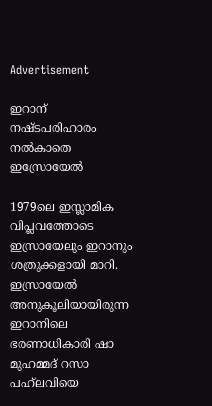Advertisement

ഇറാന് നഷ്ടപരിഹാരം നല്‍കാതെ ഇസ്രോയേല്‍

1979ലെ ഇസ്ലാമിക വിപ്ലവത്തോടെ ഇസ്രായേലും ഇറാനും ശത്രുക്കളായി മാറി. ഇസ്രായേല്‍ അനുകൂലിയായിരുന്ന ഇറാനിലെ ഭരണാധികാരി ഷാ മുഹമ്മദ് റസാ പഹ്‌ലവിയെ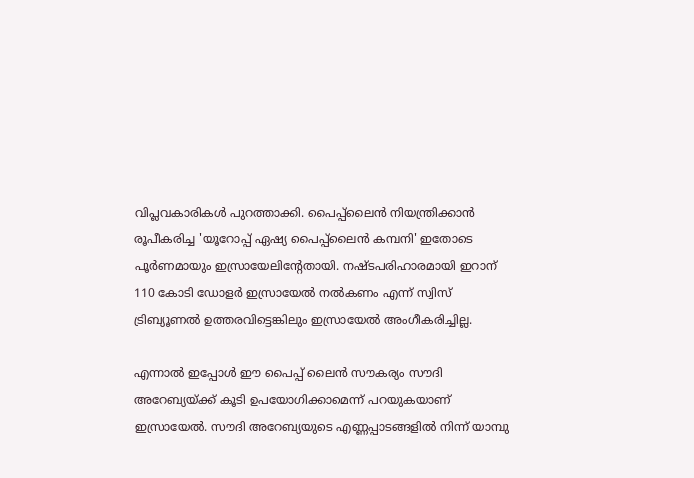വിപ്ലവകാരികള്‍ പുറത്താക്കി. പൈപ്പ്‌ലൈന്‍ നിയന്ത്രിക്കാന്‍ രൂപീകരിച്ച 'യൂറോപ്പ് ഏഷ്യ പൈപ്പ്‌ലൈന്‍ കമ്പനി' ഇതോടെ പൂര്‍ണമായും ഇസ്രായേലിന്റേതായി. നഷ്ടപരിഹാരമായി ഇറാന് 110 കോടി ഡോളര്‍ ഇസ്രായേല്‍ നല്‍കണം എന്ന് സ്വിസ് ട്രിബ്യൂണല്‍ ഉത്തരവിട്ടെങ്കിലും ഇസ്രായേല്‍ അംഗീകരിച്ചില്ല.

എന്നാല്‍ ഇപ്പോള്‍ ഈ പൈപ്പ് ലൈന്‍ സൗകര്യം സൗദി അറേബ്യയ്ക്ക് കൂടി ഉപയോഗിക്കാമെന്ന് പറയുകയാണ് ഇസ്രായേല്‍. സൗദി അറേബ്യയുടെ എണ്ണപ്പാടങ്ങളില്‍ നിന്ന് യാമ്പു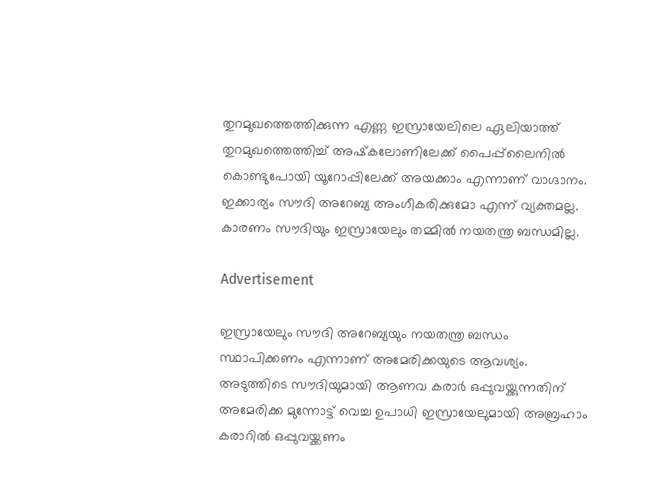തുറമുഖത്തെത്തിക്കുന്ന എണ്ണ ഇസ്രായേലിലെ ഏലിയാത്ത് തുറമുഖത്തെത്തിച്ച് അഷ്‌കലോണിലേക്ക് പൈപ്പ്‌ലൈനില്‍ കൊണ്ടുപോയി യൂറോപ്പിലേക്ക് അയക്കാം എന്നാണ് വാഗ്ദാനം. ഇക്കാര്യം സൗദി അറേബ്യ അംഗീകരിക്കുമോ എന്ന് വ്യക്തമല്ല. കാരണം സൗദിയും ഇസ്രായേലും തമ്മില്‍ നയതന്ത്ര ബന്ധമില്ല.

Advertisement

ഇസ്രായേലും സൗദി അറേബ്യയും നയതന്ത്ര ബന്ധം സ്ഥാപിക്കണം എന്നാണ് അമേരിക്കയുടെ ആവശ്യം. അടുത്തിടെ സൗദിയുമായി ആണവ കരാര്‍ ഒപ്പുവയ്ക്കുന്നതിന് അമേരിക്ക മുന്നോട്ട് വെച്ച ഉപാധി ഇസ്രായേലുമായി അബ്രഹാം കരാറില്‍ ഒപ്പുവയ്ക്കണം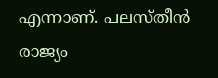എന്നാണ്. പലസ്തീന്‍ രാജ്യം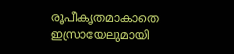രൂപീകൃതമാകാതെ ഇസ്രായേലുമായി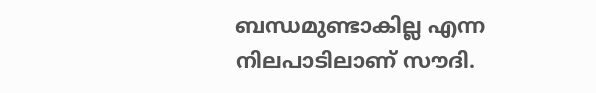ബന്ധമുണ്ടാകില്ല എന്ന നിലപാടിലാണ് സൗദി.